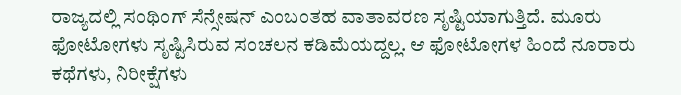ರಾಜ್ಯದಲ್ಲಿ ಸಂಥಿಂಗ್ ಸೆನ್ಸೇಷನ್ ಎಂಬಂತಹ ವಾತಾವರಣ ಸೃಷ್ಟಿಯಾಗುತ್ತಿದೆ. ಮೂರು ಫೋಟೋಗಳು ಸೃಷ್ಟಿಸಿರುವ ಸಂಚಲನ ಕಡಿಮೆಯದ್ದಲ್ಲ. ಆ ಫೋಟೋಗಳ ಹಿಂದೆ ನೂರಾರು ಕಥೆಗಳು, ನಿರೀಕ್ಷೆಗಳು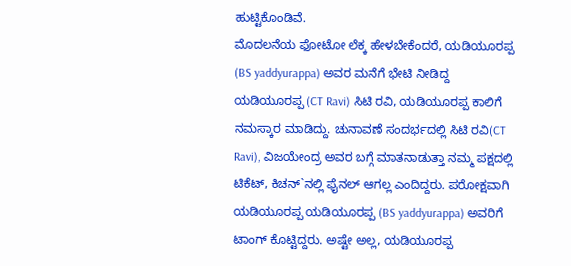ಹುಟ್ಟಿಕೊಂಡಿವೆ.
ಮೊದಲನೆಯ ಫೋಟೋ ಲೆಕ್ಕ ಹೇಳಬೇಕೆಂದರೆ, ಯಡಿಯೂರಪ್ಪ (BS yaddyurappa) ಅವರ ಮನೆಗೆ ಭೇಟಿ ನೀಡಿದ್ದ ಯಡಿಯೂರಪ್ಪ (CT Ravi) ಸಿಟಿ ರವಿ, ಯಡಿಯೂರಪ್ಪ ಕಾಲಿಗೆ ನಮಸ್ಕಾರ ಮಾಡಿದ್ದು. ಚುನಾವಣೆ ಸಂದರ್ಭದಲ್ಲಿ ಸಿಟಿ ರವಿ(CT Ravi), ವಿಜಯೇಂದ್ರ ಅವರ ಬಗ್ಗೆ ಮಾತನಾಡುತ್ತಾ ನಮ್ಮ ಪಕ್ಷದಲ್ಲಿ ಟಿಕೆಟ್, ಕಿಚನ್`ನಲ್ಲಿ ಫೈನಲ್ ಆಗಲ್ಲ ಎಂದಿದ್ದರು. ಪರೋಕ್ಷವಾಗಿ ಯಡಿಯೂರಪ್ಪ ಯಡಿಯೂರಪ್ಪ (BS yaddyurappa) ಅವರಿಗೆ ಟಾಂಗ್ ಕೊಟ್ಟಿದ್ದರು. ಅಷ್ಟೇ ಅಲ್ಲ, ಯಡಿಯೂರಪ್ಪ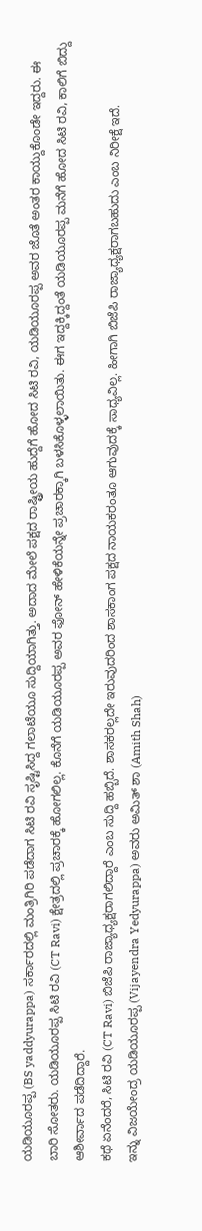ಯಡಿಯೂರಪ್ಪ (BS yaddyurappa) ಸರ್ಕಾರದಲ್ಲಿ ಮಂತ್ರಿಗಿರಿ ಪಡೆದಾಗ ಸಿಟಿ ರವಿ ಸೃಷ್ಟಿಸಿದ್ದ ಗಲಾಟೆಯೂ ಸುದ್ದಿಯಾಗಿತ್ತು. ಅದಾದ ಮೇಲೆ ಪಕ್ಷದ ರಾಷ್ಟ್ರೀಯ ಹುದ್ದೆಗೆ ಹೋದ ಸಿಟಿ ರವಿ, ಯಡಿಯೂರಪ್ಪ ಅವರ ಜೊತೆ ಅಂತರ ಕಾಯ್ದುಕೊಂಡೇ ಇದ್ದರು. ಈ ಬಾರಿ ಸೋತರು. ಯಡಿಯೂರಪ್ಪ ಸಿಟಿ ರವಿ (CT Ravi) ಕ್ಷೇತ್ರದಲ್ಲಿ ಪ್ರಚಾರಕ್ಕೆ ಹೋಗಲಿಲ್ಲ. ಕೊನೆಗೆ ಯಡಿಯೂರಪ್ಪ ಅವರ ಫೋನ್ ಹೇಳಿಕೆಯನ್ನೇ ಪ್ರಚಾರಕ್ಕಾಗಿ ಬಳಸಿಕೊಳ್ಳಲಾಯಿತು. ಈಗ ಇದ್ದಕ್ಕಿದ್ದಂತೆ ಯಡಿಯೂರಪ್ಪ ಮನೆಗೆ ಹೋದ ಸಿಟಿ ರವಿ, ಕಾಲಿಗೆ ಬಿದ್ದು ಆಶೀರ್ವಾದ ಪಡೆದಿದ್ದಾರೆ.
ಕಥೆ ಏನೆಂದರೆ, ಸಿಟಿ ರವಿ (CT Ravi) ಬಿಜೆಪಿ ರಾಜ್ಯಾಧ್ಯಕ್ಷರಾಗಲಿದ್ದಾರೆ ಎಂಬ ಸುದ್ದಿ ಹಬ್ಬಿದೆ. ಶಾಸಕರಲ್ಲದೇ ಇರುವುದರಿಂದ ಶಾಸಕಾಂಗ ಪಕ್ಷದ ನಾಯಕರಂತೂ ಆಗುವುದಕ್ಕೆ ಸಾಧ್ಯವಿಲ್ಲ. ಹೀಗಾಗಿ ಬಿಜೆಪಿ ರಾಜ್ಯಾಧ್ಯಕ್ಷರಾಗಬಹುದು ಎಂಬ ನಿರೀಕ್ಷೆ ಇದೆ.
ಇನ್ನು ವಿಜಯೇಂದ್ರ ಯಡಿಯೂರಪ್ಪ (Vijayendra Yedyurappa) ಅವರು ಅಮಿತ್ ಶಾ (Amith Shah)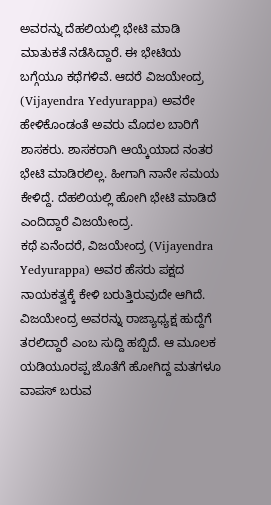ಅವರನ್ನು ದೆಹಲಿಯಲ್ಲಿ ಭೇಟಿ ಮಾಡಿ ಮಾತುಕತೆ ನಡೆಸಿದ್ದಾರೆ. ಈ ಭೇಟಿಯ ಬಗ್ಗೆಯೂ ಕಥೆಗಳಿವೆ. ಆದರೆ ವಿಜಯೇಂದ್ರ (Vijayendra Yedyurappa) ಅವರೇ ಹೇಳಿಕೊಂಡಂತೆ ಅವರು ಮೊದಲ ಬಾರಿಗೆ ಶಾಸಕರು. ಶಾಸಕರಾಗಿ ಆಯ್ಕೆಯಾದ ನಂತರ ಭೇಟಿ ಮಾಡಿರಲಿಲ್ಲ. ಹೀಗಾಗಿ ನಾನೇ ಸಮಯ ಕೇಳಿದ್ದೆ. ದೆಹಲಿಯಲ್ಲಿ ಹೋಗಿ ಭೇಟಿ ಮಾಡಿದೆ ಎಂದಿದ್ದಾರೆ ವಿಜಯೇಂದ್ರ.
ಕಥೆ ಏನೆಂದರೆ, ವಿಜಯೇಂದ್ರ (Vijayendra Yedyurappa) ಅವರ ಹೆಸರು ಪಕ್ಷದ ನಾಯಕತ್ವಕ್ಕೆ ಕೇಳಿ ಬರುತ್ತಿರುವುದೇ ಆಗಿದೆ. ವಿಜಯೇಂದ್ರ ಅವರನ್ನು ರಾಜ್ಯಾಧ್ಯಕ್ಷ ಹುದ್ದೆಗೆ ತರಲಿದ್ದಾರೆ ಎಂಬ ಸುದ್ದಿ ಹಬ್ಬಿದೆ. ಆ ಮೂಲಕ ಯಡಿಯೂರಪ್ಪ ಜೊತೆಗೆ ಹೋಗಿದ್ದ ಮತಗಳೂ ವಾಪಸ್ ಬರುವ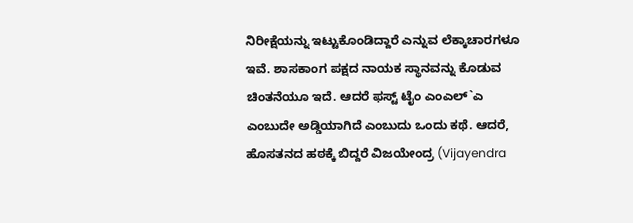ನಿರೀಕ್ಷೆಯನ್ನು ಇಟ್ಟುಕೊಂಡಿದ್ದಾರೆ ಎನ್ನುವ ಲೆಕ್ಕಾಚಾರಗಳೂ ಇವೆ. ಶಾಸಕಾಂಗ ಪಕ್ಷದ ನಾಯಕ ಸ್ಥಾನವನ್ನು ಕೊಡುವ ಚಿಂತನೆಯೂ ಇದೆ. ಆದರೆ ಫಸ್ಟ್ ಟೈಂ ಎಂಎಲ್`ಎ ಎಂಬುದೇ ಅಡ್ಡಿಯಾಗಿದೆ ಎಂಬುದು ಒಂದು ಕಥೆ. ಆದರೆ, ಹೊಸತನದ ಹಠಕ್ಕೆ ಬಿದ್ದರೆ ವಿಜಯೇಂದ್ರ (Vijayendra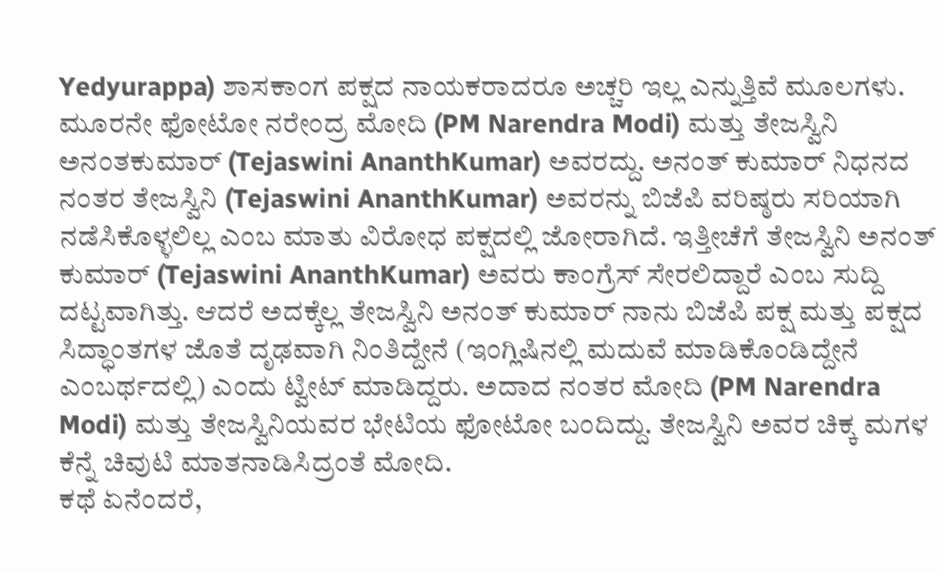Yedyurappa) ಶಾಸಕಾಂಗ ಪಕ್ಷದ ನಾಯಕರಾದರೂ ಅಚ್ಚರಿ ಇಲ್ಲ ಎನ್ನುತ್ತಿವೆ ಮೂಲಗಳು.
ಮೂರನೇ ಫೋಟೋ ನರೇಂದ್ರ ಮೋದಿ (PM Narendra Modi) ಮತ್ತು ತೇಜಸ್ವಿನಿ ಅನಂತಕುಮಾರ್ (Tejaswini AnanthKumar) ಅವರದ್ದು. ಅನಂತ್ ಕುಮಾರ್ ನಿಧನದ ನಂತರ ತೇಜಸ್ವಿನಿ (Tejaswini AnanthKumar) ಅವರನ್ನು ಬಿಜೆಪಿ ವರಿಷ್ಠರು ಸರಿಯಾಗಿ ನಡೆಸಿಕೊಳ್ಳಲಿಲ್ಲ ಎಂಬ ಮಾತು ವಿರೋಧ ಪಕ್ಷದಲ್ಲಿ ಜೋರಾಗಿದೆ. ಇತ್ತೀಚೆಗೆ ತೇಜಸ್ವಿನಿ ಅನಂತ್ ಕುಮಾರ್ (Tejaswini AnanthKumar) ಅವರು ಕಾಂಗ್ರೆಸ್ ಸೇರಲಿದ್ದಾರೆ ಎಂಬ ಸುದ್ದಿ ದಟ್ಟವಾಗಿತ್ತು. ಆದರೆ ಅದಕ್ಕೆಲ್ಲ ತೇಜಸ್ವಿನಿ ಅನಂತ್ ಕುಮಾರ್ ನಾನು ಬಿಜೆಪಿ ಪಕ್ಷ ಮತ್ತು ಪಕ್ಷದ ಸಿದ್ಧಾಂತಗಳ ಜೊತೆ ದೃಢವಾಗಿ ನಿಂತಿದ್ದೇನೆ (ಇಂಗ್ಲಿಷಿನಲ್ಲಿ ಮದುವೆ ಮಾಡಿಕೊಂಡಿದ್ದೇನೆ ಎಂಬರ್ಥದಲ್ಲಿ) ಎಂದು ಟ್ವೀಟ್ ಮಾಡಿದ್ದರು. ಅದಾದ ನಂತರ ಮೋದಿ (PM Narendra Modi) ಮತ್ತು ತೇಜಸ್ವಿನಿಯವರ ಭೇಟಿಯ ಫೋಟೋ ಬಂದಿದ್ದು. ತೇಜಸ್ವಿನಿ ಅವರ ಚಿಕ್ಕ ಮಗಳ ಕೆನ್ನೆ ಚಿವುಟಿ ಮಾತನಾಡಿಸಿದ್ರಂತೆ ಮೋದಿ.
ಕಥೆ ಏನೆಂದರೆ,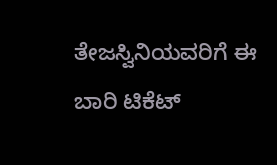ತೇಜಸ್ವಿನಿಯವರಿಗೆ ಈ ಬಾರಿ ಟಿಕೆಟ್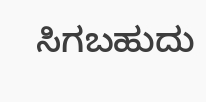ಸಿಗಬಹುದು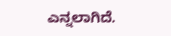ಎನ್ನಲಾಗಿದೆ.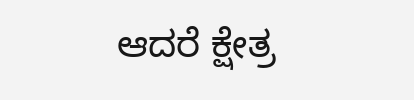ಆದರೆ ಕ್ಷೇತ್ರ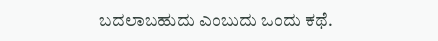ಬದಲಾಬಹುದು ಎಂಬುದು ಒಂದು ಕಥೆ.